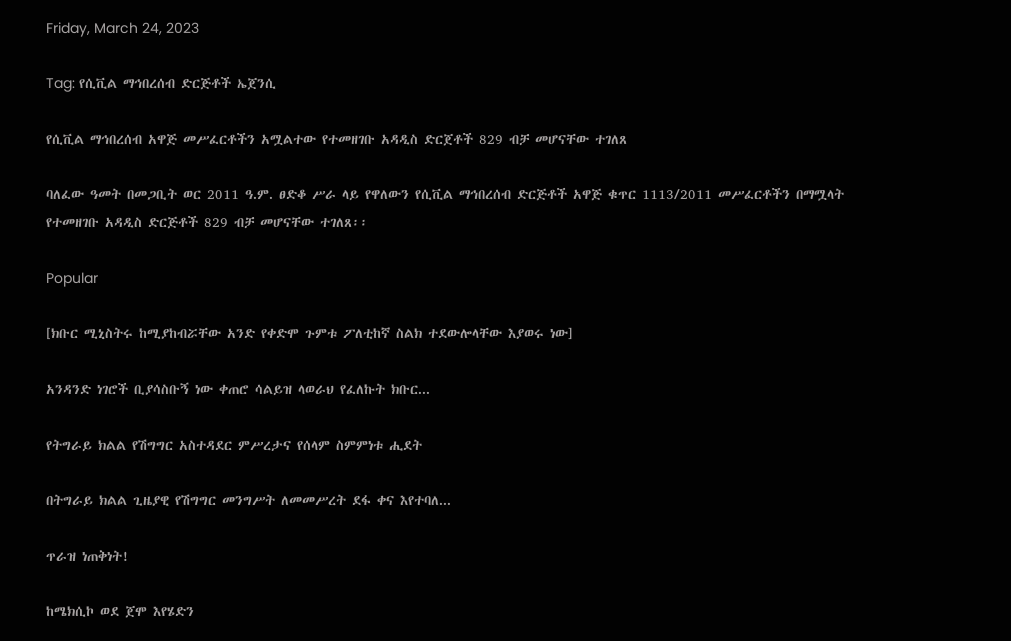Friday, March 24, 2023

Tag: የሲቪል ማኅበረሰብ ድርጅቶች ኤጀንሲ

የሲቪል ማኅበረሰብ አዋጅ መሥፈርቶችን አሟልተው የተመዘገቡ አዳዲስ ድርጀቶች 829 ብቻ መሆናቸው ተገለጸ

ባለፈው ዓመት በመጋቢት ወር 2011 ዓ.ም. ፀድቆ ሥራ ላይ የዋለውን የሲቪል ማኅበረሰብ ድርጅቶች አዋጅ ቁጥር 1113/2011 መሥፈርቶችን በማሟላት የተመዘገቡ አዳዲስ ድርጅቶች 829 ብቻ መሆናቸው ተገለጸ፡፡

Popular

[ክቡር ሚኒስትሩ ከሚያከብሯቸው አንድ የቀድሞ ጉምቱ ፖለቲከኛ ስልክ ተደውሎላቸው እያወሩ ነው]

አንዳንድ ነገሮች ቢያሳስቡኝ ነው ቀጠሮ ሳልይዝ ላወራህ የፈለኩት ክቡር...

የትግራይ ክልል የሽግግር አስተዳደር ምሥረታና የሰላም ስምምነቱ ሒደት

በትግራይ ክልል ጊዜያዊ የሽግግር መንግሥት ለመመሥረት ደፋ ቀና እየተባለ...

ጥራዝ ነጠቅነት!

ከሜክሲኮ ወደ ጀሞ እየሄድን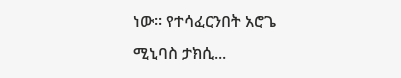ነው፡፡ የተሳፈርንበት አሮጌ ሚኒባስ ታክሲ...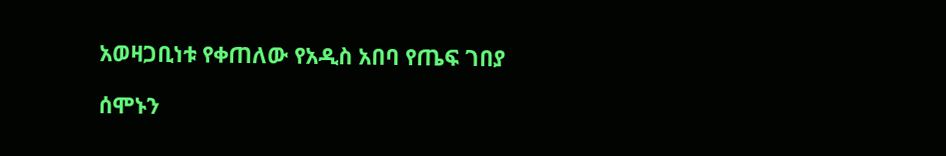አወዛጋቢነቱ የቀጠለው የአዲስ አበባ የጤፍ ገበያ

ሰሞኑን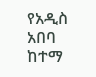የአዲስ አበባ ከተማ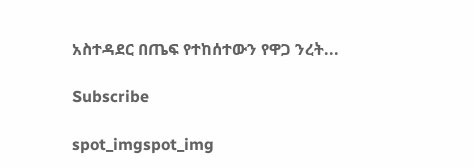አስተዳደር በጤፍ የተከሰተውን የዋጋ ንረት...

Subscribe

spot_imgspot_img